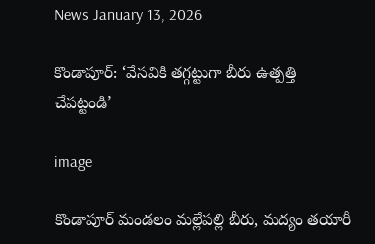News January 13, 2026

కొండాపూర్: ‘వేసవికి తగ్గట్టుగా బీరు ఉత్పత్తి చేపట్టండి’

image

కొండాపూర్ మండలం మల్లేపల్లి బీరు, మద్యం తయారీ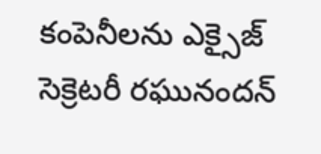కంపెనీలను ఎక్సైజ్ సెక్రెటరీ రఘునందన్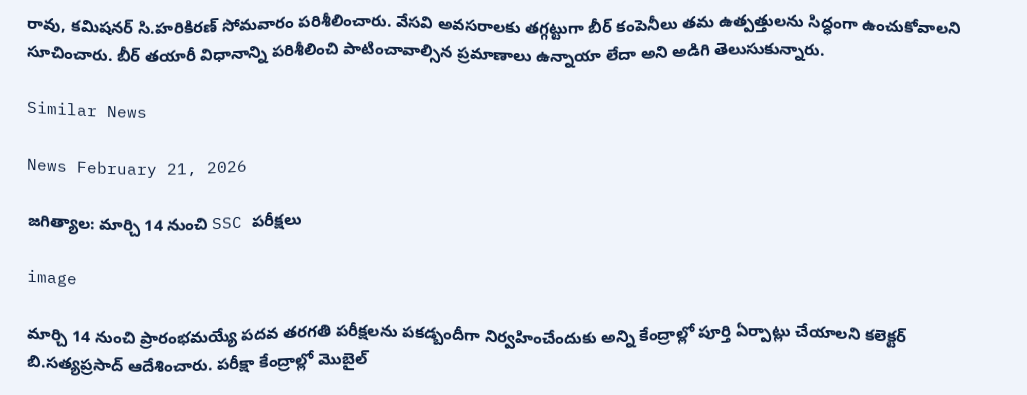రావు, కమిషనర్ సి.హరికిరణ్ సోమవారం పరిశీలించారు. వేసవి అవసరాలకు తగ్గట్టుగా బీర్ కంపెనీలు తమ ఉత్పత్తులను సిద్ధంగా ఉంచుకోవాలని సూచించారు. బీర్ తయారీ విధానాన్ని పరిశీలించి పాటించావాల్సిన ప్రమాణాలు ఉన్నాయా లేదా అని అడిగి తెలుసుకున్నారు.

Similar News

News February 21, 2026

జగిత్యాల: మార్చి 14 నుంచి SSC పరీక్షలు

image

మార్చి 14 నుంచి ప్రారంభమయ్యే పదవ తరగతి పరీక్షలను పకడ్బందీగా నిర్వహించేందుకు అన్ని కేంద్రాల్లో పూర్తి ఏర్పాట్లు చేయాలని కలెక్టర్ బి.సత్యప్రసాద్ ఆదేశించారు. పరీక్షా కేంద్రాల్లో మొబైల్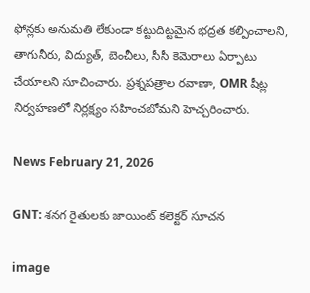ఫోన్లకు అనుమతి లేకుండా కట్టుదిట్టమైన భద్రత కల్పించాలని, తాగునీరు, విద్యుత్, బెంచీలు, సీసీ కెమెరాలు ఏర్పాటు చేయాలని సూచించారు. ప్రశ్నపత్రాల రవాణా, OMR షీట్ల నిర్వహణలో నిర్లక్ష్యం సహించబోమని హెచ్చరించారు.

News February 21, 2026

GNT: శనగ రైతులకు జాయింట్ కలెక్టర్ సూచన

image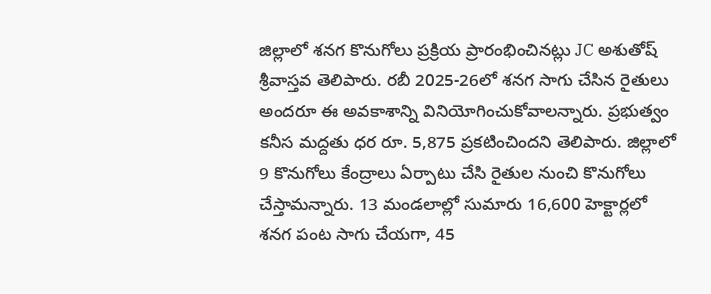జిల్లాలో శనగ కొనుగోలు ప్రక్రియ ప్రారంభించినట్లు JC అశుతోష్ శ్రీవాస్తవ తెలిపారు. రబీ 2025-26లో శనగ సాగు చేసిన రైతులు అందరూ ఈ అవకాశాన్ని వినియోగించుకోవాలన్నారు. ప్రభుత్వం కనీస మద్దతు ధర రూ. 5,875 ప్రకటించిందని తెలిపారు. జిల్లాలో 9 కొనుగోలు కేంద్రాలు ఏర్పాటు చేసి రైతుల నుంచి కొనుగోలు చేస్తామన్నారు. 13 మండలాల్లో సుమారు 16,600 హెక్టార్లలో శనగ పంట సాగు చేయగా, 45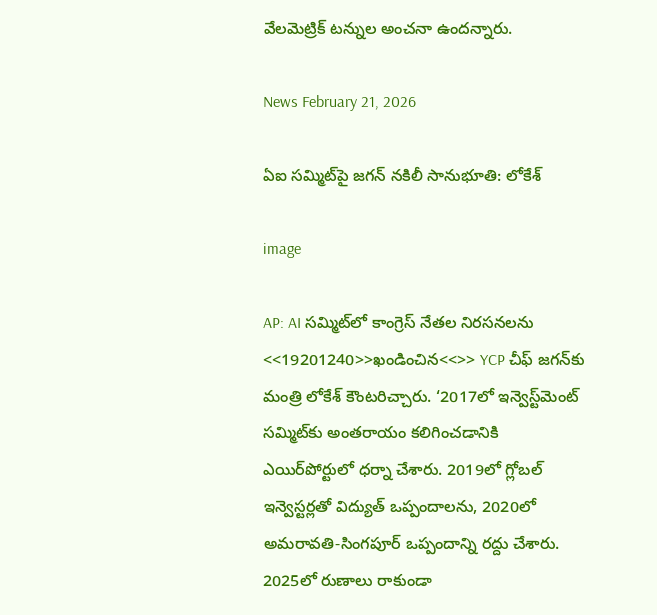వేలమెట్రిక్ టన్నుల అంచనా ఉందన్నారు.

News February 21, 2026

ఏఐ సమ్మిట్‌పై జగన్ నకిలీ సానుభూతి: లోకేశ్

image

AP: AI సమ్మిట్‌లో కాంగ్రెస్ నేతల నిరసనలను <<19201240>>ఖండించిన<<>> YCP చీఫ్ జగన్‌కు మంత్రి లోకేశ్ కౌంటరిచ్చారు. ‘2017లో ఇన్వెస్ట్‌మెంట్ సమ్మిట్‌కు అంతరాయం కలిగించడానికి ఎయిర్‌పోర్టులో ధర్నా చేశారు. 2019లో గ్లోబల్ ఇన్వెస్టర్లతో విద్యుత్ ఒప్పందాలను, 2020లో అమరావతి-సింగపూర్ ఒప్పందాన్ని రద్దు చేశారు. 2025లో రుణాలు రాకుండా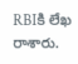RBIకి లేఖ రాశారు.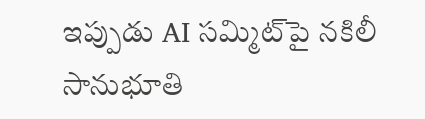ఇప్పుడు AI సమ్మిట్‌పై నకిలీ సానుభూతి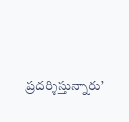ప్రదర్శిస్తున్నారు’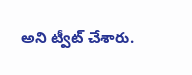అని ట్వీట్ చేశారు.